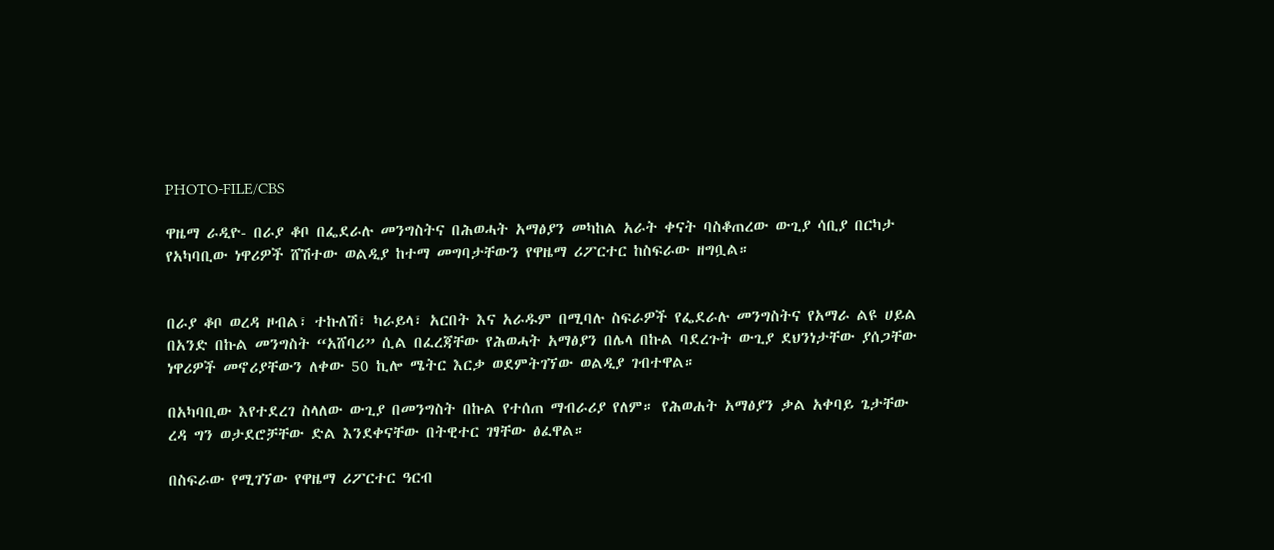PHOTO-FILE/CBS

ዋዜማ ራዲዮ- በራያ ቆቦ በፌደራሉ መንግስትና በሕወሓት አማፅያን መካከል አራት ቀናት ባስቆጠረው ውጊያ ሳቢያ በርካታ የአካባቢው ነዋሪዎች ሸሽተው ወልዲያ ከተማ መግባታቸውን የዋዜማ ሪፖርተር ከስፍራው ዘግቧል።


በራያ ቆቦ ወረዳ ዞብል፣ ተኩለሽ፣ ካራይላ፣ አርበት እና አራዱም በሚባሉ ስፍራዎች የፌደራሉ መንግስትና የአማራ ልዩ ሀይል በአንድ በኩል መንግስት “አሸባሪ” ሲል በፈረጃቸው የሕወሓት አማፅያን በሌላ በኩል ባደረጉት ውጊያ ደህንነታቸው ያሰጋቸው ነዋሪዎች መኖሪያቸውን ለቀው 50 ኪሎ ሜትር እርቃ ወደምትገኘው ወልዲያ ገብተዋል።

በአካባቢው እየተደረገ ስላለው ውጊያ በመንግስት በኩል የተሰጠ ማብራሪያ የለም። የሕወሐት አማፅያን ቃል አቀባይ ጌታቸው ረዳ ግን ወታደሮቻቸው ድል እንደቀናቸው በትዊተር ገፃቸው ፅፈዋል።

በስፍራው የሚገኘው የዋዜማ ሪፖርተር ዓርብ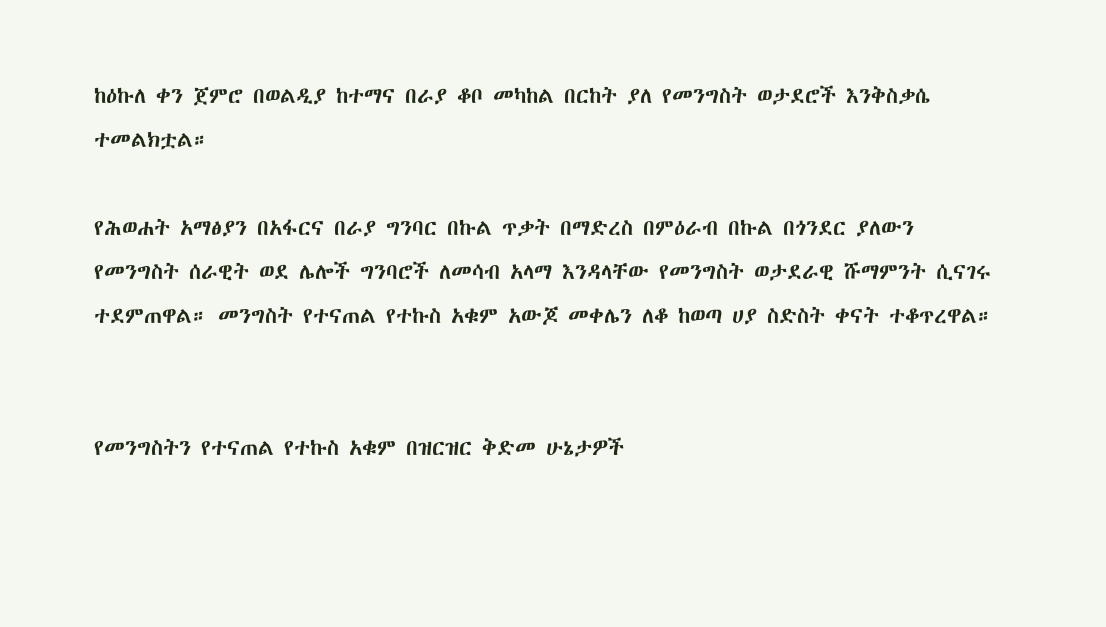ከዕኩለ ቀን ጀምሮ በወልዲያ ከተማና በራያ ቆቦ መካከል በርከት ያለ የመንግስት ወታደሮች እንቅስቃሴ ተመልክቷል።

የሕወሐት አማፅያን በአፋርና በራያ ግንባር በኩል ጥቃት በማድረስ በምዕራብ በኩል በጎንደር ያለውን የመንግስት ሰራዊት ወደ ሌሎች ግንባሮች ለመሳብ አላማ እንዳላቸው የመንግስት ወታደራዊ ሹማምንት ሲናገሩ ተደምጠዋል። መንግስት የተናጠል የተኩስ አቁም አውጆ መቀሌን ለቆ ከወጣ ሀያ ስድስት ቀናት ተቆጥረዋል።


የመንግስትን የተናጠል የተኩስ አቁም በዝርዝር ቅድመ ሁኔታዎች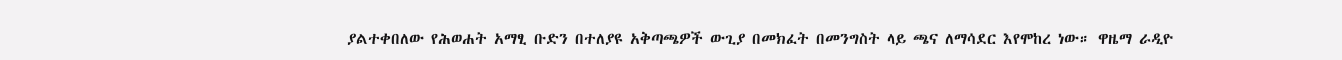ያልተቀበለው የሕወሐት አማፂ ቡድን በተለያዩ አቅጣጫዎች ውጊያ በመክፈት በመንግስት ላይ ጫና ለማሳደር እየሞከረ ነው። ዋዜማ ራዲዮ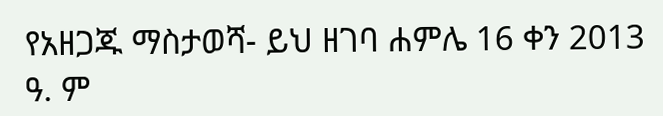የአዘጋጁ ማስታወሻ- ይህ ዘገባ ሐምሌ 16 ቀን 2013 ዓ. ም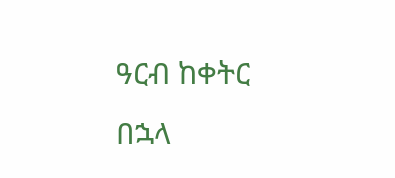ዓርብ ከቀትር በኋላ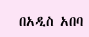በአዲስ አበባ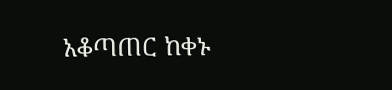አቆጣጠር ከቀኑ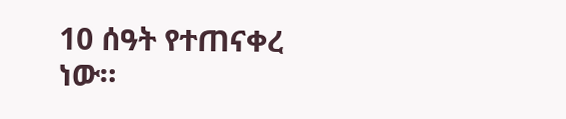10 ሰዓት የተጠናቀረ ነው።